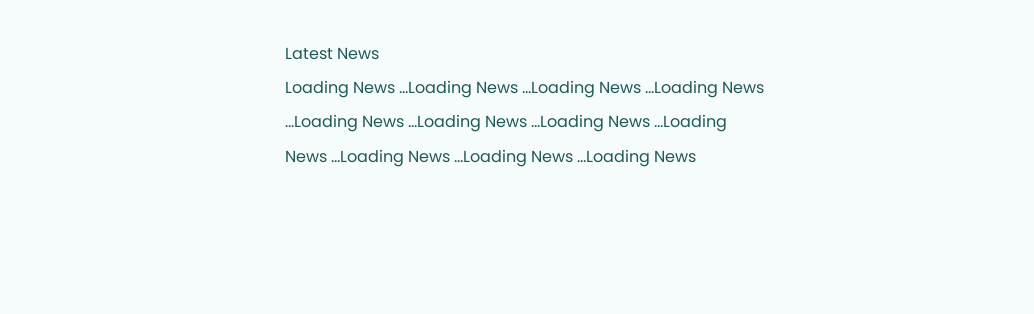Latest News
Loading News ...Loading News ...Loading News ...Loading News ...Loading News ...Loading News ...Loading News ...Loading News ...Loading News ...Loading News ...Loading News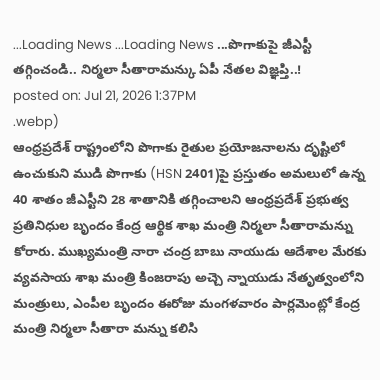...Loading News ...Loading News ...పొగాకుపై జీఎస్టీ తగ్గించండి.. నిర్మలా సీతారామన్కు ఏపీ నేతల విజ్ఞప్తి..!
posted on: Jul 21, 2026 1:37PM
.webp)
ఆంధ్రప్రదేశ్ రాష్ట్రంలోని పొగాకు రైతుల ప్రయోజనాలను దృష్టిలో ఉంచుకుని ముడి పొగాకు (HSN 2401)పై ప్రస్తుతం అమలులో ఉన్న 40 శాతం జీఎస్టీని 28 శాతానికి తగ్గించాలని ఆంధ్రప్రదేశ్ ప్రభుత్వ ప్రతినిధుల బృందం కేంద్ర ఆర్థిక శాఖ మంత్రి నిర్మలా సీతారామన్ను కోరారు. ముఖ్యమంత్రి నారా చంద్ర బాబు నాయుడు ఆదేశాల మేరకు వ్యవసాయ శాఖ మంత్రి కింజరాపు అచ్చె న్నాయుడు నేతృత్వంలోని మంత్రులు, ఎంపీల బృందం ఈరోజు మంగళవారం పార్లమెంట్లో కేంద్ర మంత్రి నిర్మలా సీతారా మన్ను కలిసి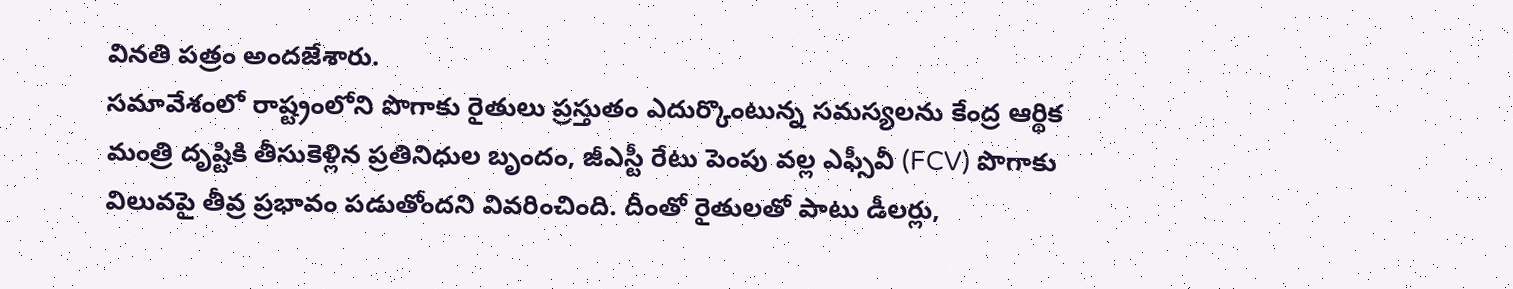వినతి పత్రం అందజేశారు.
సమావేశంలో రాష్ట్రంలోని పొగాకు రైతులు ప్రస్తుతం ఎదుర్కొంటున్న సమస్యలను కేంద్ర ఆర్థిక మంత్రి దృష్టికి తీసుకెళ్లిన ప్రతినిధుల బృందం, జీఎస్టీ రేటు పెంపు వల్ల ఎఫ్సీవీ (FCV) పొగాకు విలువపై తీవ్ర ప్రభావం పడుతోందని వివరించింది. దీంతో రైతులతో పాటు డీలర్లు,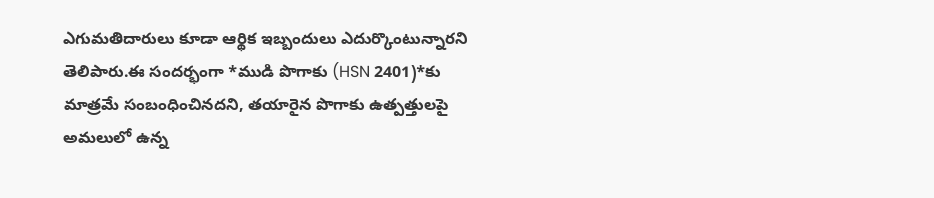ఎగుమతిదారులు కూడా ఆర్థిక ఇబ్బందులు ఎదుర్కొంటున్నారని తెలిపారు.ఈ సందర్భంగా *ముడి పొగాకు (HSN 2401)*కు మాత్రమే సంబంధించినదని, తయారైన పొగాకు ఉత్పత్తులపై అమలులో ఉన్న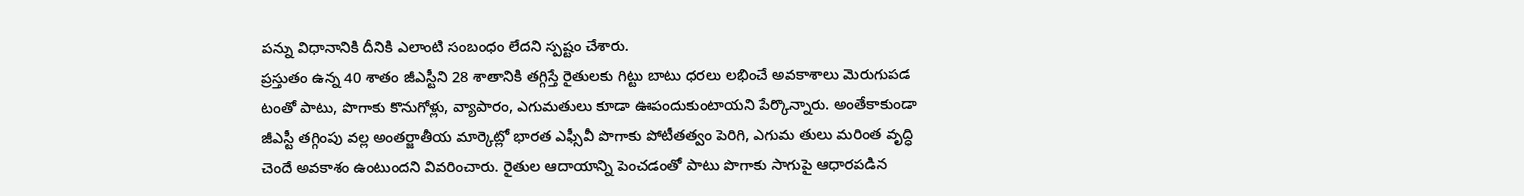పన్ను విధానానికి దీనికి ఎలాంటి సంబంధం లేదని స్పష్టం చేశారు.
ప్రస్తుతం ఉన్న 40 శాతం జీఎస్టీని 28 శాతానికి తగ్గిస్తే రైతులకు గిట్టు బాటు ధరలు లభించే అవకాశాలు మెరుగుపడ టంతో పాటు, పొగాకు కొనుగోళ్లు, వ్యాపారం, ఎగుమతులు కూడా ఊపందుకుంటాయని పేర్కొన్నారు. అంతేకాకుండా జీఎస్టీ తగ్గింపు వల్ల అంతర్జాతీయ మార్కెట్లో భారత ఎఫ్సీవీ పొగాకు పోటీతత్వం పెరిగి, ఎగుమ తులు మరింత వృద్ధి చెందే అవకాశం ఉంటుందని వివరించారు. రైతుల ఆదాయాన్ని పెంచడంతో పాటు పొగాకు సాగుపై ఆధారపడిన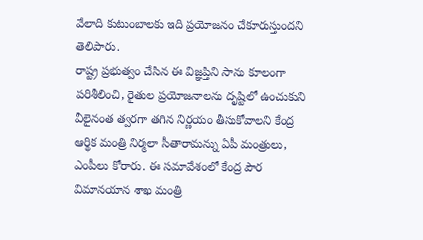వేలాది కుటుంబాలకు ఇది ప్రయోజనం చేకూరుస్తుందని తెలిపారు.
రాష్ట్ర ప్రభుత్వం చేసిన ఈ విజ్ఞప్తిని సాను కూలంగా పరిశీలించి, రైతుల ప్రయోజనాలను దృష్టిలో ఉంచుకుని వీలైనంత త్వరగా తగిన నిర్ణయం తీసుకోవాలని కేంద్ర ఆర్థిక మంత్రి నిర్మలా సీతారామన్ను ఏపీ మంత్రులు, ఎంపీలు కోరారు. ఈ సమావేశంలో కేంద్ర పౌర విమానయాన శాఖ మంత్రి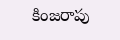కింజరాపు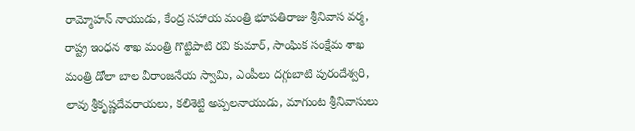రామ్మోహన్ నాయుడు, కేంద్ర సహాయ మంత్రి భూపతిరాజు శ్రీనివాస వర్మ, రాష్ట్ర ఇంధన శాఖ మంత్రి గొట్టిపాటి రవి కుమార్, సాంఘిక సంక్షేమ శాఖ మంత్రి డోలా బాల వీరాంజనేయ స్వామి, ఎంపీలు దగ్గుబాటి పురందేశ్వరి, లావు శ్రీకృష్ణదేవరాయలు, కలిశెట్టి అప్పలనాయుడు, మాగుంట శ్రీనివాసులు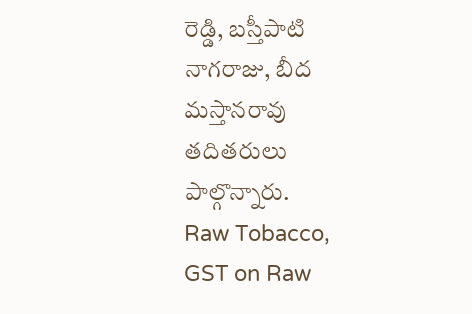రెడ్డి, బస్తీపాటి నాగరాజు, బీద మస్తానరావు తదితరులు పాల్గొన్నారు.
Raw Tobacco, GST on Raw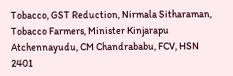Tobacco, GST Reduction, Nirmala Sitharaman, Tobacco Farmers, Minister Kinjarapu Atchennayudu, CM Chandrababu, FCV, HSN 2401